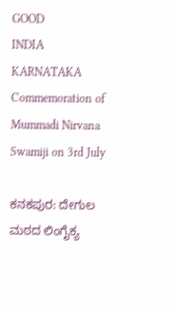GOOD
INDIA
KARNATAKA
Commemoration of Mummadi Nirvana Swamiji on 3rd July

ಕನಕಪುರ: ದೇಗುಲ ಮಠದ ಲಿಂಗೈಕ್ಯ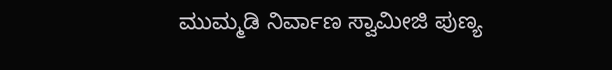ಮುಮ್ಮಡಿ ನಿರ್ವಾಣ ಸ್ವಾಮೀಜಿ ಪುಣ್ಯ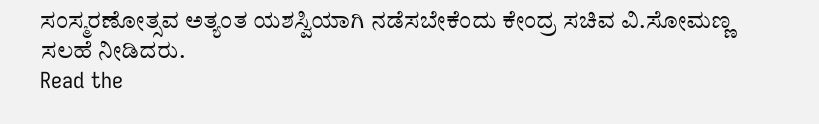ಸಂಸ್ಮರಣೋತ್ಸವ ಅತ್ಯಂತ ಯಶಸ್ವಿಯಾಗಿ ನಡೆಸಬೇಕೆಂದು ಕೇಂದ್ರ ಸಚಿವ ವಿ.ಸೋಮಣ್ಣ ಸಲಹೆ ನೀಡಿದರು.
Read the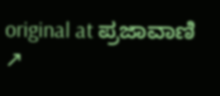original at ಪ್ರಜಾವಾಣಿ ↗